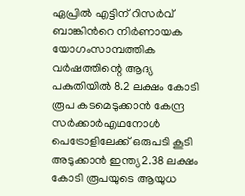ഏപ്രില്‍ എട്ടിന് റിസര്‍വ് ബാങ്കിന്‍റെ നിര്‍ണായക യോഗംസാമ്പത്തിക വർഷത്തിന്റെ ആദ്യ പകുതിയിൽ 8.2 ലക്ഷം കോടി രൂപ കടമെടുക്കാൻ കേന്ദ്ര സർക്കാർഎഥനോള്‍ പെട്രോളിലേക്ക് ഒരുപടി കൂടി അടുക്കാന്‍ ഇന്ത്യ2.38 ലക്ഷം കോടി രൂപയുടെ ആയുധ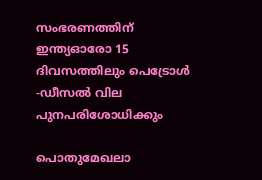സംഭരണത്തിന് ഇന്ത്യഓരോ 15 ദിവസത്തിലും പെട്രോൾ -ഡീസൽ വില പുനപരിശോധിക്കും

പൊതുമേഖലാ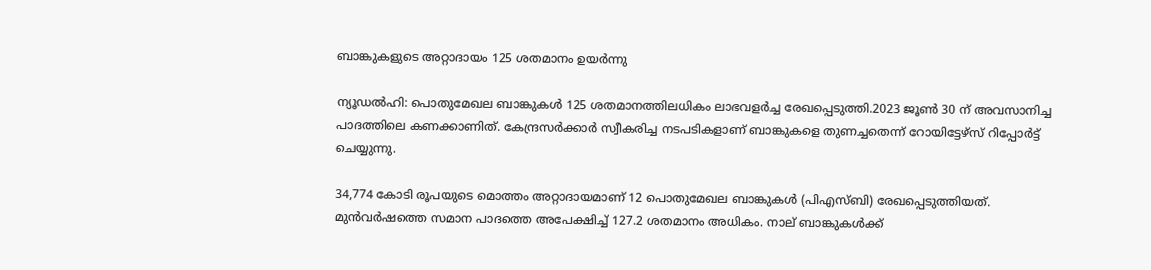ബാങ്കുകളുടെ അറ്റാദായം 125 ശതമാനം ഉയര്‍ന്നു

ന്യൂഡല്‍ഹി: പൊതുമേഖല ബാങ്കുകള്‍ 125 ശതമാനത്തിലധികം ലാഭവളര്‍ച്ച രേഖപ്പെടുത്തി.2023 ജൂണ്‍ 30 ന് അവസാനിച്ച പാദത്തിലെ കണക്കാണിത്. കേന്ദ്രസര്‍ക്കാര്‍ സ്വീകരിച്ച നടപടികളാണ് ബാങ്കുകളെ തുണച്ചതെന്ന് റോയിട്ടേഴ്‌സ് റിപ്പോര്‍ട്ട് ചെയ്യുന്നു.

34,774 കോടി രൂപയുടെ മൊത്തം അറ്റാദായമാണ് 12 പൊതുമേഖല ബാങ്കുകള്‍ (പിഎസ്ബി) രേഖപ്പെടുത്തിയത്. മുന്‍വര്‍ഷത്തെ സമാന പാദത്തെ അപേക്ഷിച്ച് 127.2 ശതമാനം അധികം. നാല് ബാങ്കുകള്‍ക്ക്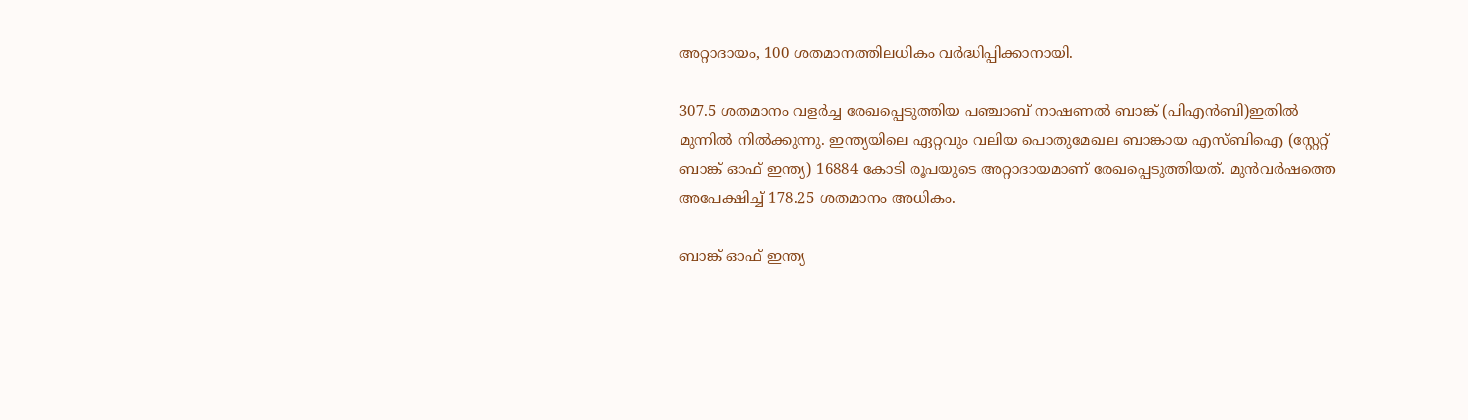അറ്റാദായം, 100 ശതമാനത്തിലധികം വര്‍ദ്ധിപ്പിക്കാനായി.

307.5 ശതമാനം വളര്‍ച്ച രേഖപ്പെടുത്തിയ പഞ്ചാബ് നാഷണല്‍ ബാങ്ക് (പിഎന്‍ബി)ഇതില്‍ മുന്നില്‍ നില്‍ക്കുന്നു. ഇന്ത്യയിലെ ഏറ്റവും വലിയ പൊതുമേഖല ബാങ്കായ എസ്ബിഐ (സ്റ്റേറ്റ് ബാങ്ക് ഓഫ് ഇന്ത്യ) 16884 കോടി രൂപയുടെ അറ്റാദായമാണ് രേഖപ്പെടുത്തിയത്. മുന്‍വര്‍ഷത്തെ അപേക്ഷിച്ച് 178.25 ശതമാനം അധികം.

ബാങ്ക് ഓഫ് ഇന്ത്യ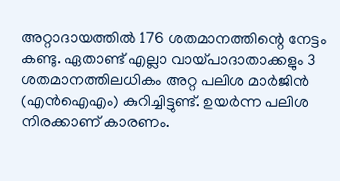അറ്റാദായത്തില്‍ 176 ശതമാനത്തിന്റെ നേട്ടം കണ്ടു. ഏതാണ്ട് എല്ലാ വായ്പാദാതാക്കളും 3 ശതമാനത്തിലധികം അറ്റ പലിശ മാര്‍ജിന്‍ (എന്‍ഐഎം) കുറിച്ചിട്ടുണ്ട്. ഉയര്‍ന്ന പലിശ നിരക്കാണ് കാരണം.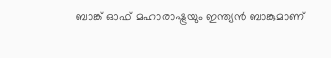ബാങ്ക് ഓഫ് മഹാരാഷ്ട്രയും ഇന്ത്യന്‍ ബാങ്കുമാണ്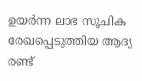ഉയര്‍ന്ന ലാഭ സൂചിക രേഖപ്പെടുത്തിയ ആദ്യ രണ്ട്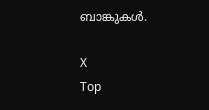ബാങ്കുകള്‍.

X
Top